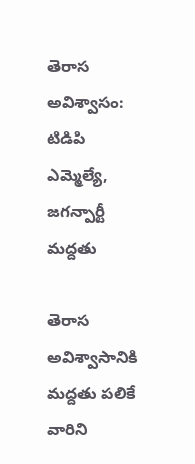తెరాస అవిశ్వాసం: టిడిపి ఎమ్మెల్యే, జగన్పార్టీ మద్దతు

తెరాస అవిశ్వాసానికి మద్దతు పలికే వారిని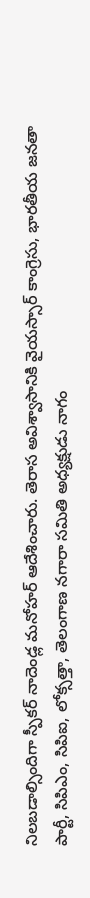నిలబడాల్సిందిగా స్పీకర్ నాదెండ్ల మనోహర్ ఆదేశించారు. తెరాస అవిశ్వాసానికి వైయస్సార్ కాంగ్రెసు, భారతీయ జనతా పార్టీ, సిపిఎం, సిపిఐ, లోక్సత్తా, తెలంగాణ నగారా సమితి అధ్యక్షుడు నాగం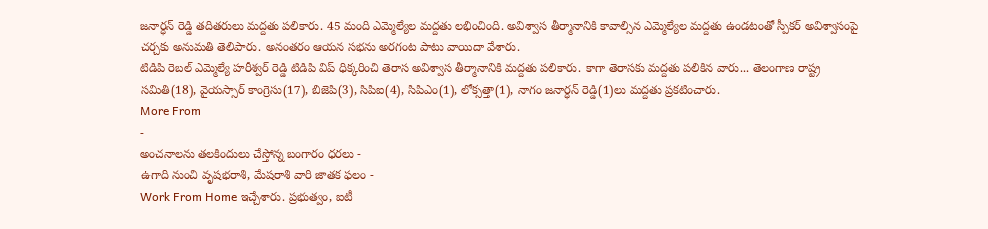జనార్ధన్ రెడ్డి తదితరులు మద్దతు పలికారు. 45 మంది ఎమ్మెల్యేల మద్దతు లభించింది. అవిశ్వాస తీర్మానానికి కావాల్సిన ఎమ్మెల్యేల మద్దతు ఉండటంతో స్పీకర్ అవిశ్వాసంపై చర్చకు అనుమతి తెలిపారు. అనంతరం ఆయన సభను అరగంట పాటు వాయిదా వేశారు.
టిడిపి రెబల్ ఎమ్మెల్యే హరీశ్వర్ రెడ్డి టిడిపి విప్ ధిక్కరించి తెరాస అవిశ్వాస తీర్మానానికి మద్దతు పలికారు. కాగా తెరాసకు మద్దతు పలికిన వారు... తెలంగాణ రాష్ట్ర సమితి(18), వైయస్సార్ కాంగ్రెసు(17), బిజెపి(3), సిపిఐ(4), సిపిఎం(1), లోక్సత్తా(1), నాగం జనార్ధన్ రెడ్డి(1)లు మద్దతు ప్రకటించారు.
More From
-
అంచనాలను తలకిందులు చేస్తోన్న బంగారం ధరలు -
ఉగాది నుంచి వృషభరాశి, మేషరాశి వారి జాతక ఫలం -
Work From Home ఇచ్చేశారు. ప్రభుత్వం, ఐటీ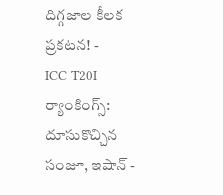దిగ్గజాల కీలక ప్రకటన! -
ICC T20I ర్యాంకింగ్స్: దూసుకొచ్చిన సంజూ, ఇషాన్ -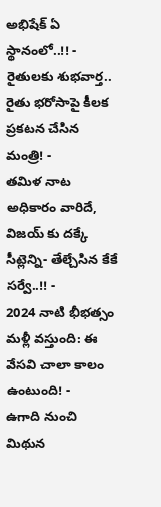అభిషేక్ ఏ స్థానంలో..!! -
రైతులకు శుభవార్త.. రైతు భరోసాపై కీలక ప్రకటన చేసిన మంత్రి! -
తమిళ నాట అధికారం వారిదే, విజయ్ కు దక్కే సీట్లెన్ని- తేల్చేసిన కేకే సర్వే..!! -
2024 నాటి భీభత్సం మళ్లీ వస్తుంది: ఈ వేసవి చాలా కాలం ఉంటుంది! -
ఉగాది నుంచి మిథున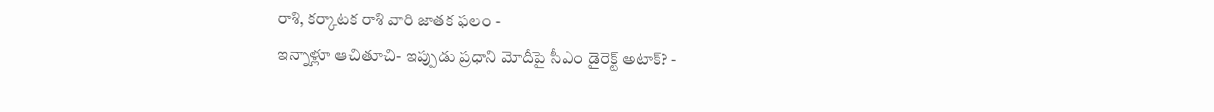రాశి, కర్కాటక రాశి వారి జాతక ఫలం -
ఇన్నాళ్లూ ఆచితూచి- ఇప్పుడు ప్రధాని మోదీపై సీఎం డైరెక్ట్ అటాక్? -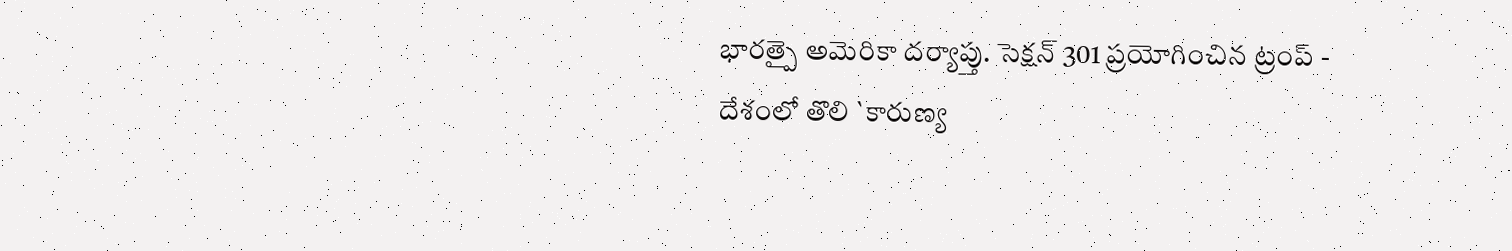భారత్పై అమెరికా దర్యాప్తు. సెక్షన్ 301 ప్రయోగించిన ట్రంప్ -
దేశంలో తొలి `కారుణ్య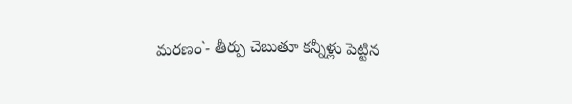మరణం`- తీర్పు చెబుతూ కన్నీళ్లు పెట్టిన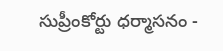సుప్రీంకోర్టు ధర్మాసనం -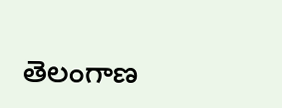తెలంగాణ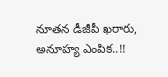నూతన డీజీపీ ఖరారు, అనూహ్య ఎంపిక..!!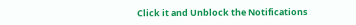Click it and Unblock the Notifications